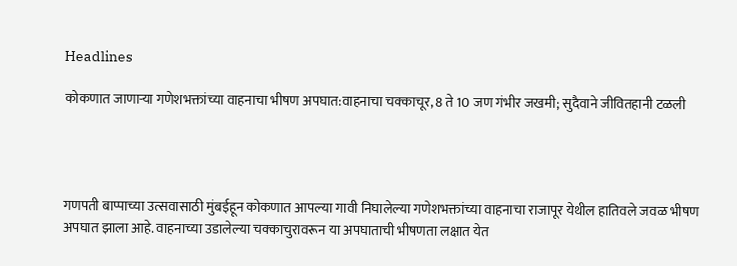Headlines

कोकणात जाणाऱ्या गणेशभक्तांच्या वाहनाचा भीषण अपघात:वाहनाचा चक्काचूर, 8 ते 10 जण गंभीर जखमी; सुदैवाने जीवितहानी टळली




गणपती बाप्पाच्या उत्सवासाठी मुंबईहून कोकणात आपल्या गावी निघालेल्या गणेशभक्तांच्या वाहनाचा राजापूर येथील हातिवले जवळ भीषण अपघात झाला आहे. वाहनाच्या उडालेल्या चक्काचुरावरून या अपघाताची भीषणता लक्षात येत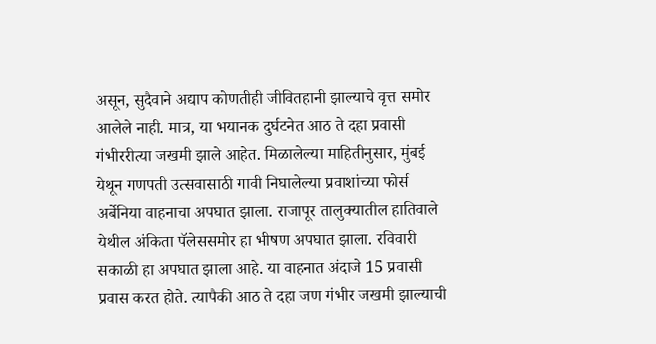असून, सुदैवाने अद्याप कोणतीही जीवितहानी झाल्याचे वृत्त समोर आलेले नाही. मात्र, या भयानक दुर्घटनेत आठ ते दहा प्रवासी गंभीररीत्या जखमी झाले आहेत. मिळालेल्या माहितीनुसार, मुंबई येथून गणपती उत्सवासाठी गावी निघालेल्या प्रवाशांच्या फोर्स अर्बेनिया वाहनाचा अपघात झाला. राजापूर तालुक्यातील हातिवाले येथील अंकिता पॅलेससमोर हा भीषण अपघात झाला. रविवारी सकाळी हा अपघात झाला आहे. या वाहनात अंदाजे 15 प्रवासी प्रवास करत होते. त्यापैकी आठ ते दहा जण गंभीर जखमी झाल्याची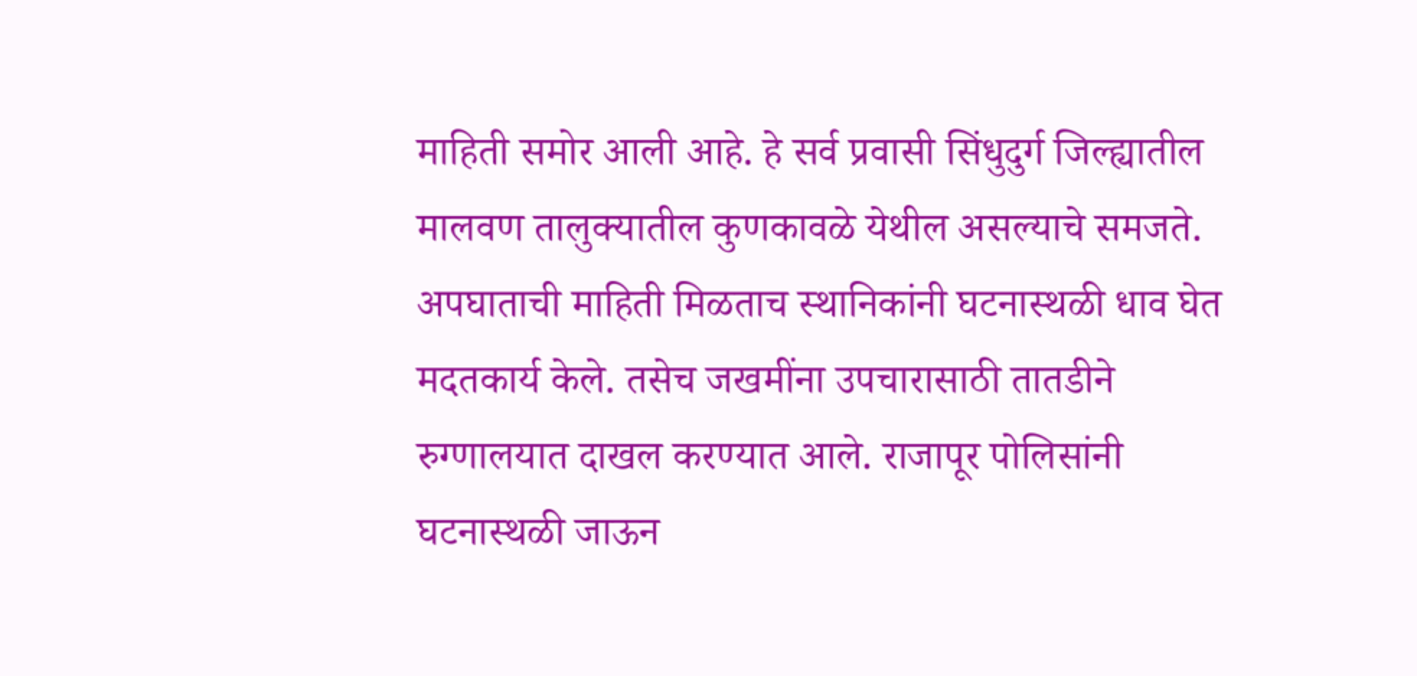माहिती समोर आली आहे. हे सर्व प्रवासी सिंधुदुर्ग जिल्ह्यातील मालवण तालुक्यातील कुणकावळे येथील असल्याचे समजते. अपघाताची माहिती मिळताच स्थानिकांनी घटनास्थळी धाव घेत मदतकार्य केले. तसेच जखमींना उपचारासाठी तातडीने रुग्णालयात दाखल करण्यात आले. राजापूर पोलिसांनी घटनास्थळी जाऊन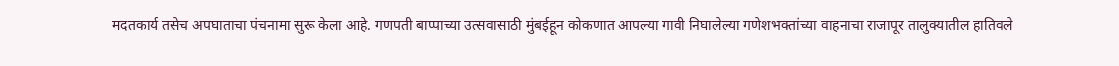मदतकार्य तसेच अपघाताचा पंचनामा सुरू केला आहे. गणपती बाप्पाच्या उत्सवासाठी मुंबईहून कोकणात आपल्या गावी निघालेल्या गणेशभक्तांच्या वाहनाचा राजापूर तालुक्यातील हातिवले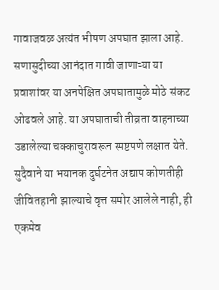गावाजवळ अत्यंत भीषण अपघात झाला आहे. सणासुदीच्या आनंदात गावी जाणाऱ्या या प्रवाशांवर या अनपेक्षित अपघातामुळे मोठे संकट ओढवले आहे. या अपघाताची तीव्रता वाहनाच्या उडालेल्या चक्काचुरावरून स्पष्टपणे लक्षात येते. सुदैवाने या भयानक दुर्घटनेत अद्याप कोणतीही जीवितहानी झाल्याचे वृत्त समोर आलेले नाही, ही एकमेव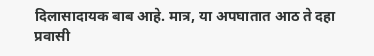दिलासादायक बाब आहे. मात्र, या अपघातात आठ ते दहा प्रवासी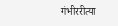गंभीररीत्या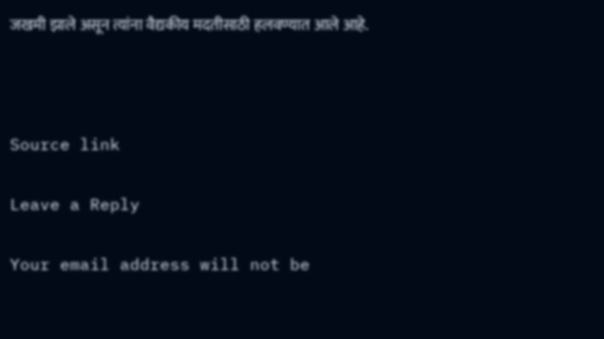जखमी झाले असून त्यांना वैद्यकीय मदतीसाठी हलवण्यात आले आहे.



Source link

Leave a Reply

Your email address will not be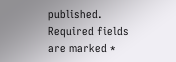published. Required fields are marked *